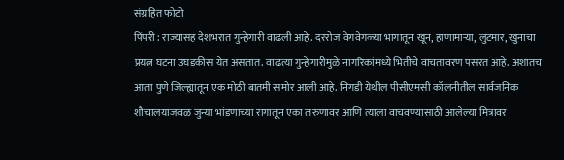संग्रहित फोटो
पिंपरी : राज्यासह देशभरात गुन्हेगारी वाढली आहे. दररोज वेगवेगळ्या भागातून खून, हाणामाऱ्या, लुटमार, खुनाचा प्रयत्न घटना उघडकीस येत असतात. वाढत्या गुन्हेगारीमुळे नागरिकांमध्ये भितीचे वाचतावरण पसरत आहे. अशातच आता पुणे जिल्ह्यातून एक मोठी बातमी समोर आली आहे. निगडी येथील पीसीएमसी कॉलनीतील सार्वजनिक शौचालयाजवळ जुन्या भांडणाच्या रागातून एका तरुणावर आणि त्याला वाचवण्यासाठी आलेल्या मित्रावर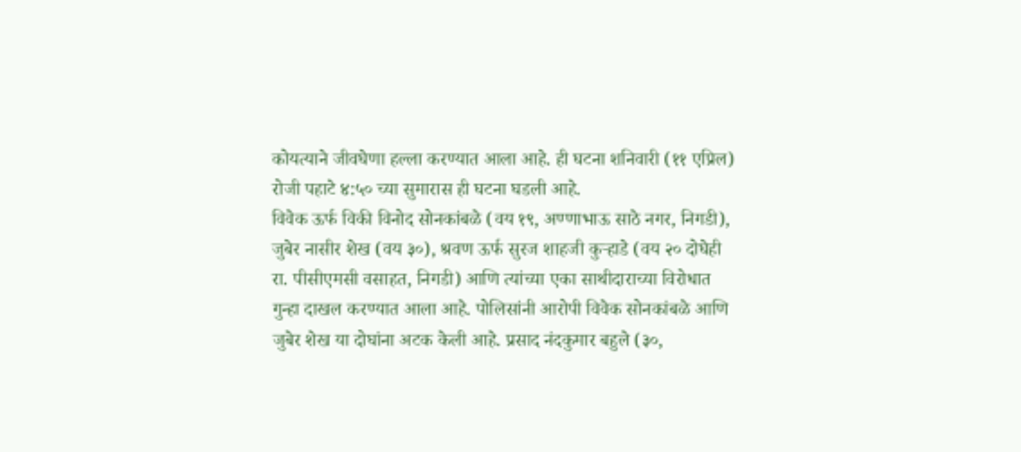कोयत्याने जीवघेणा हल्ला करण्यात आला आहे. ही घटना शनिवारी (११ एप्रिल) रोजी पहाटे ४:५० च्या सुमारास ही घटना घडली आहे.
विवेक ऊर्फ विकी विनोद सोनकांबळे (वय १९, अण्णाभाऊ साठे नगर, निगडी), जुबेर नासीर शेख (वय ३०), श्रवण ऊर्फ सुरज शाहजी कुऱ्हाडे (वय २० दोघेही रा. पीसीएमसी वसाहत, निगडी) आणि त्यांच्या एका साथीदाराच्या विरोधात गुन्हा दाखल करण्यात आला आहे. पोलिसांनी आरोपी विवेक सोनकांबळे आणि जुबेर शेख या दोघांना अटक केली आहे. प्रसाद नंदकुमार बहुले (३०,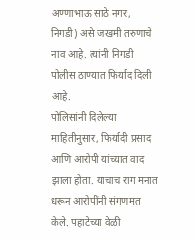अण्णाभाऊ साठे नगर, निगडी) असे जखमी तरुणाचे नाव आहे. त्यांनी निगडी पोलीस ठाण्यात फिर्याद दिली आहे.
पोलिसांनी दिलेल्या माहितीनुसार, फिर्यादी प्रसाद आणि आरोपी यांच्यात वाद झाला होता. याचाच राग मनात धरून आरोपींनी संगणमत केले. पहाटेच्या वेळी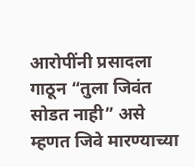आरोपींनी प्रसादला गाठून “तुला जिवंत सोडत नाही” असे म्हणत जिवे मारण्याच्या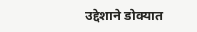उद्देशाने डोक्यात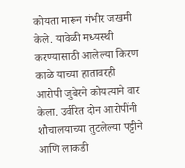कोयता मारून गंभीर जखमी केले. यावेळी मध्यस्थी करण्यासाठी आलेल्या किरण काळे याच्या हातावरही आरोपी जुबेरने कोयत्याने वार केला. उर्वरित दोन आरोपींनी शौचालयाच्या तुटलेल्या पट्टीने आणि लाकडी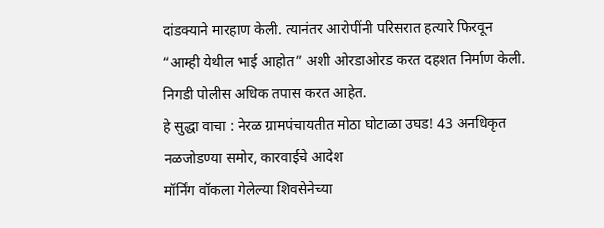दांडक्याने मारहाण केली. त्यानंतर आरोपींनी परिसरात हत्यारे फिरवून “आम्ही येथील भाई आहोत” अशी ओरडाओरड करत दहशत निर्माण केली. निगडी पोलीस अधिक तपास करत आहेत.
हे सुद्धा वाचा : नेरळ ग्रामपंचायतीत मोठा घोटाळा उघड! 43 अनधिकृत नळजोडण्या समोर, कारवाईचे आदेश
मॉर्निंग वॉकला गेलेल्या शिवसेनेच्या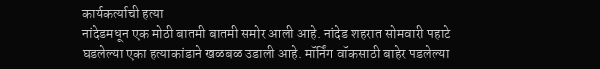कार्यकर्त्याची हत्या
नांदेडमधून एक मोठी बातमी बातमी समोर आली आहे. नांदेड शहरात सोमवारी पहाटे घडलेल्या एका हत्याकांडाने खळबळ उडाली आहे. मॉर्निंग वॉकसाठी बाहेर पडलेल्या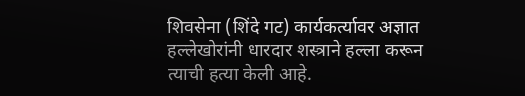शिवसेना (शिंदे गट) कार्यकर्त्यावर अज्ञात हल्लेखोरांनी धारदार शस्त्राने हल्ला करून त्याची हत्या केली आहे.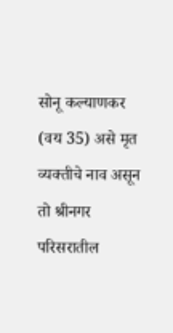सोनू कल्याणकर (वय 35) असे मृत व्यक्तीचे नाव असून तो श्रीनगर परिसरातील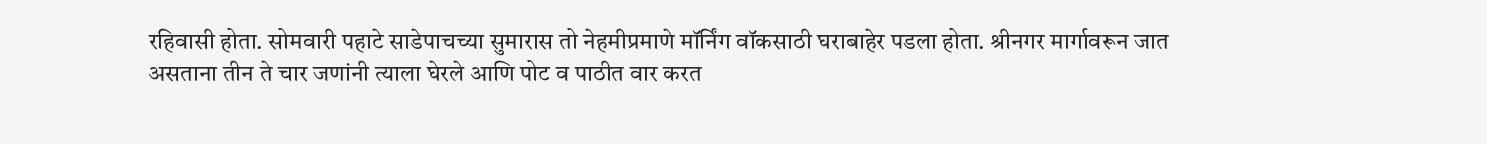रहिवासी होता. सोमवारी पहाटे साडेपाचच्या सुमारास तो नेहमीप्रमाणे मॉर्निंग वॉकसाठी घराबाहेर पडला होता. श्रीनगर मार्गावरून जात असताना तीन ते चार जणांनी त्याला घेरले आणि पोट व पाठीत वार करत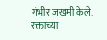गंभीर जखमी केले. रक्ताच्या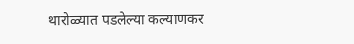थारोळ्यात पडलेल्या कल्याणकर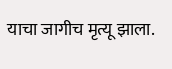याचा जागीच मृत्यू झाला.